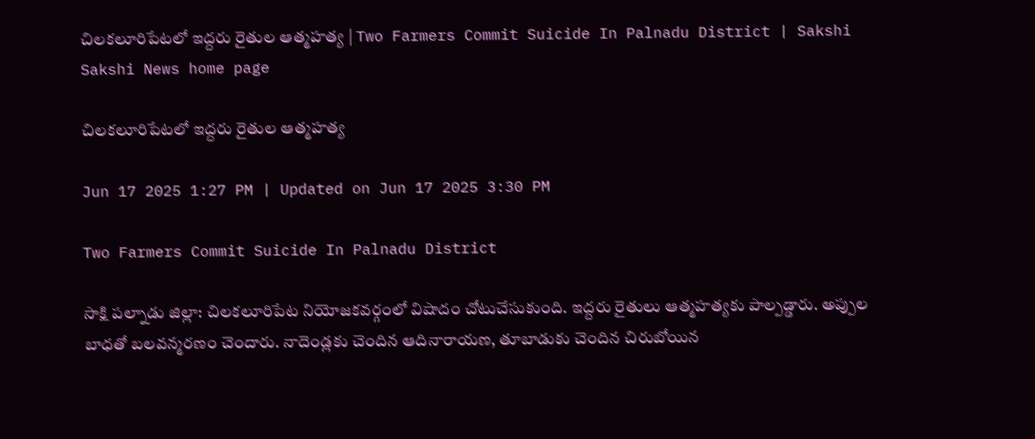చిలకలూరిపేటలో ఇద్దరు రైతుల ఆత్మహత్య | Two Farmers Commit Suicide In Palnadu District | Sakshi
Sakshi News home page

చిలకలూరిపేటలో ఇద్దరు రైతుల ఆత్మహత్య

Jun 17 2025 1:27 PM | Updated on Jun 17 2025 3:30 PM

Two Farmers Commit Suicide In Palnadu District

సాక్షి పల్నాడు జిల్లా: చిలకలూరిపేట నియోజకవర్గంలో విషాదం చోటుచేసుకుంది. ఇద్దరు రైతులు ఆత్మహత్యకు పాల్పడ్డారు. అప్పుల బాధతో బలవన్మరణం చెందారు. నాదెండ్లకు చెందిన ఆదినారాయణ, తూబాడుకు చెందిన చిరుబోయిన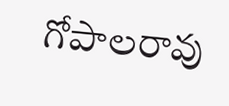గోపాలరావు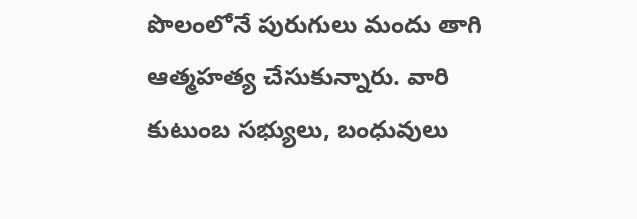పొలంలోనే పురుగులు మందు తాగి ఆత్మహత్య చేసుకున్నారు. వారి కుటుంబ సభ్యులు, బంధువులు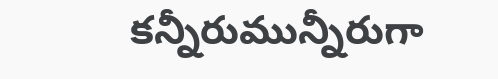కన్నీరుమున్నీరుగా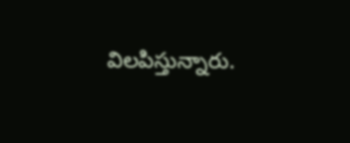విలపిస్తున్నారు.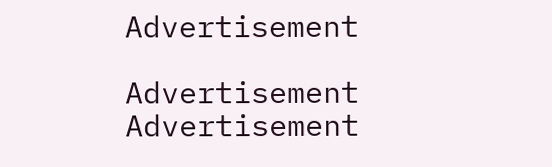Advertisement

Advertisement
Advertisement